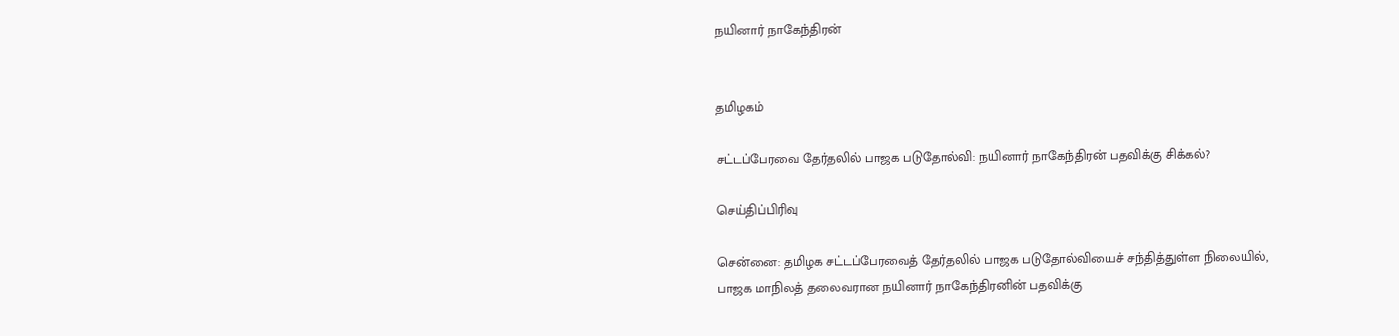நயினார் நாகேந்திரன்


தமிழகம்

சட்டப்பேரவை தேர்தலில் பாஜக படுதோல்வி: நயினார் நாகேந்திரன் பதவிக்கு சிக்கல்?

செய்திப்பிரிவு

சென்னை: தமிழக சட்டப்பேரவைத் தேர்தலில் பாஜக படுதோல்வியைச் சந்தித்துள்ள நிலையில், பாஜக மாநிலத் தலைவரான நயினார் நாகேந்திரனின் பதவிக்கு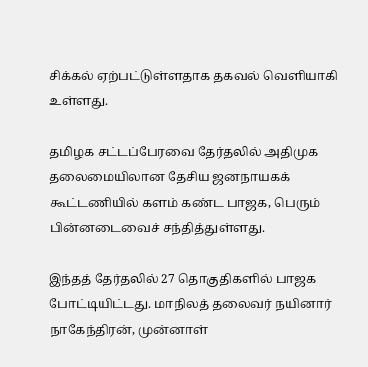சிக்கல் ஏற்பட்டுள்ளதாக தகவல் வெளியாகி உள்ளது.

தமிழக சட்டப்பேரவை தேர்தலில் அதிமுக தலைமையிலான தேசிய ஜனநாயகக் கூட்டணியில் களம் கண்ட பாஜக, பெரும் பின்னடைவைச் சந்தித்துள்ளது.

இந்தத் தேர்தலில் 27 தொகுதிகளில் பாஜக போட்டியிட்டது. மாநிலத் தலைவர் நயினார் நாகேந்திரன், முன்னாள்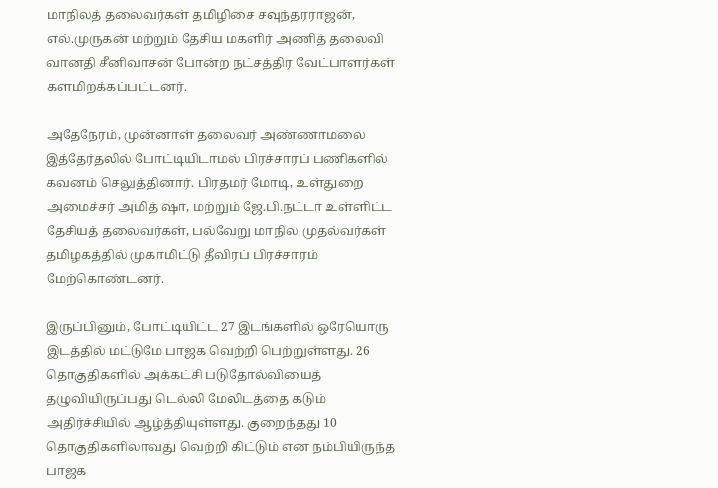மாநிலத் தலைவர்கள் தமிழிசை சவுந்தரராஜன், எல்.முருகன் மற்றும் தேசிய மகளிர் அணித் தலைவி வானதி சீனிவாசன் போன்ற நட்சத்திர வேட்பாளர்கள் களமிறக்கப்பட்டனர்.

அதேநேரம், முன்னாள் தலைவர் அண்ணாமலை இத்தேர்தலில் போட்டியிடாமல் பிரச்சாரப் பணிகளில் கவனம் செலுத்தினார். பிரதமர் மோடி, உள்துறை அமைச்சர் அமித் ஷா, மற்றும் ஜே.பி.நட்டா உள்ளிட்ட தேசியத் தலைவர்கள், பல்வேறு மாநில முதல்வர்கள் தமிழகத்தில் முகாமிட்டு தீவிரப் பிரச்சாரம் மேற்கொண்டனர்.

இருப்பினும், போட்டியிட்ட 27 இடங்களில் ஒரேயொரு இடத்தில் மட்டுமே பாஜக வெற்றி பெற்றுள்ளது. 26 தொகுதிகளில் அக்கட்சி படுதோல்வியைத் தழுவியிருப்பது டெல்லி மேலிடத்தை கடும் அதிர்ச்சியில் ஆழ்த்தியுள்ளது. குறைந்தது 10 தொகுதிகளிலாவது வெற்றி கிட்டும் என நம்பியிருந்த பாஜக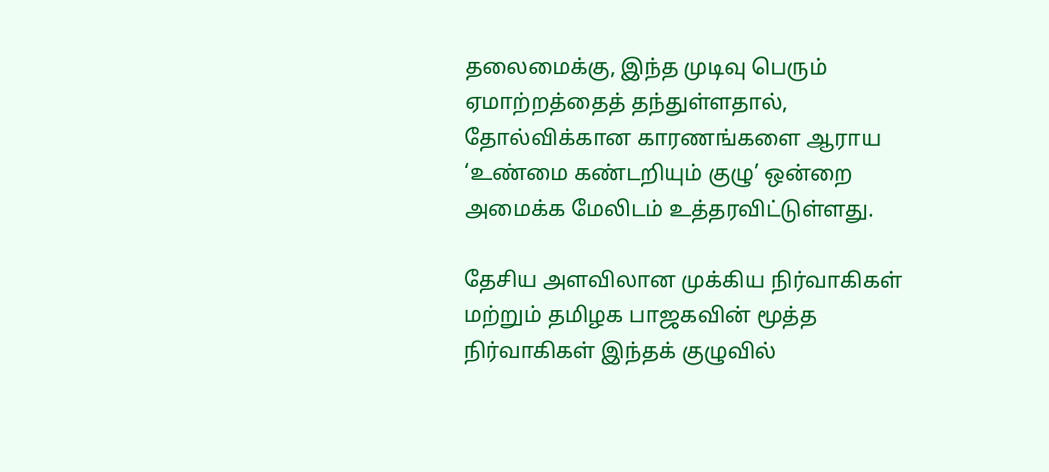தலைமைக்கு, இந்த முடிவு பெரும் ஏமாற்றத்தைத் தந்துள்ளதால், தோல்விக்கான காரணங்களை ஆராய ‘உண்மை கண்டறியும் குழு’ ஒன்றை அமைக்க மேலிடம் உத்தரவிட்டுள்ளது.

தேசிய அளவிலான முக்கிய நிர்வாகிகள் மற்றும் தமிழக பாஜகவின் மூத்த நிர்வாகிகள் இந்தக் குழுவில்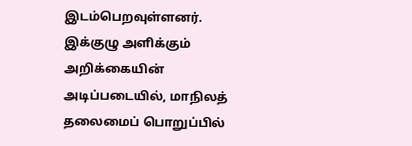இடம்பெறவுள்ளனர். இக்குழு அளிக்கும் அறிக்கையின் அடிப்படையில், மாநிலத் தலைமைப் பொறுப்பில்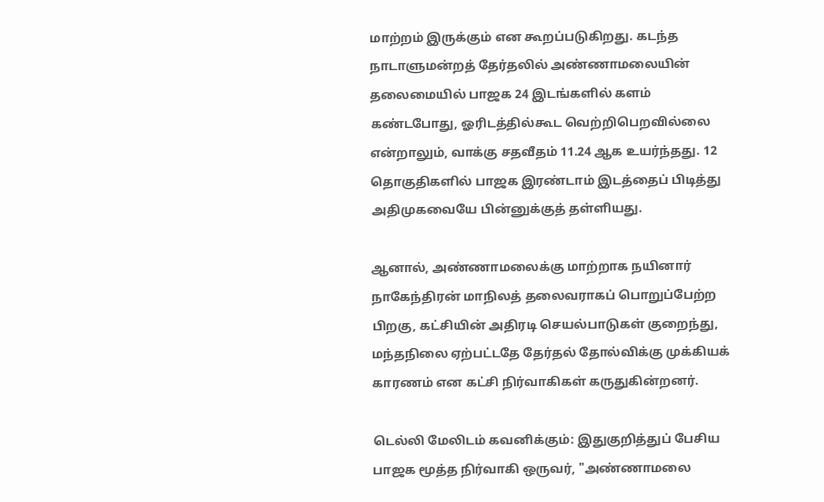மாற்றம் இருக்கும் என கூறப்படுகிறது. கடந்த நாடாளுமன்றத் தேர்தலில் அண்ணாமலையின் தலைமையில் பாஜக 24 இடங்களில் களம் கண்டபோது, ஓரிடத்தில்கூட வெற்றிபெறவில்லை என்றாலும், வாக்கு சதவீதம் 11.24 ஆக உயர்ந்தது. 12 தொகுதிகளில் பாஜக இரண்டாம் இடத்தைப் பிடித்து அதிமுகவையே பின்னுக்குத் தள்ளியது.

ஆனால், அண்ணாமலைக்கு மாற்றாக நயினார் நாகேந்திரன் மாநிலத் தலைவராகப் பொறுப்பேற்ற பிறகு, கட்சியின் அதிரடி செயல்பாடுகள் குறைந்து, மந்தநிலை ஏற்பட்டதே தேர்தல் தோல்விக்கு முக்கியக் காரணம் என கட்சி நிர்வாகிகள் கருதுகின்றனர்.

டெல்லி மேலிடம் கவனிக்கும்: இதுகுறித்துப் பேசிய பாஜக மூத்த நிர்வாகி ஒருவர், "அண்ணாமலை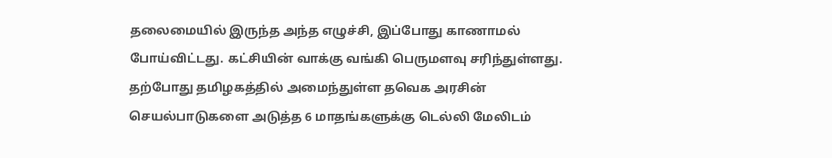தலைமையில் இருந்த அந்த எழுச்சி, இப்போது காணாமல் போய்விட்டது. கட்சியின் வாக்கு வங்கி பெருமளவு சரிந்துள்ளது. தற்போது தமிழகத்தில் அமைந்துள்ள தவெக அரசின் செயல்பாடுகளை அடுத்த 6 மாதங்களுக்கு டெல்லி மேலிடம்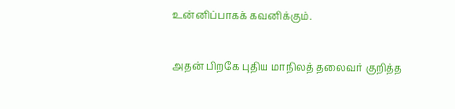உன்னிப்பாகக் கவனிக்கும்.

அதன் பிறகே புதிய மாநிலத் தலைவர் குறித்த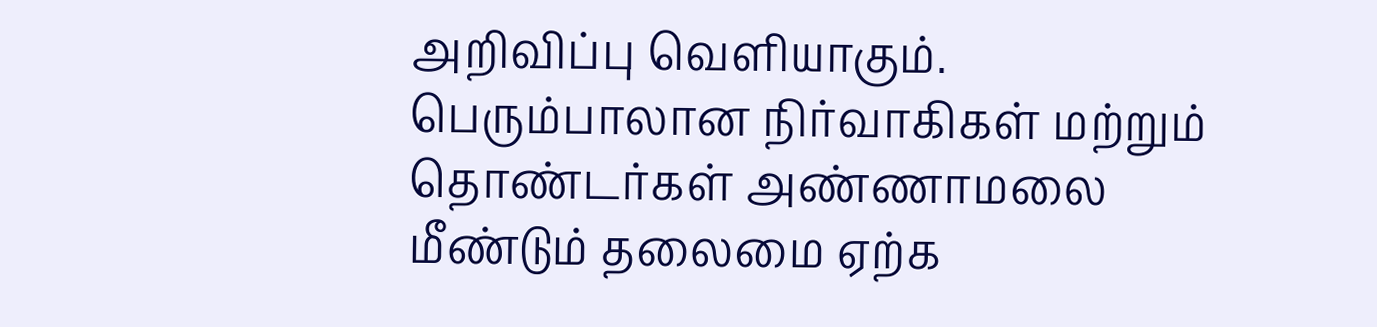அறிவிப்பு வெளியாகும். பெரும்பாலான நிர்வாகிகள் மற்றும் தொண்டர்கள் அண்ணாமலை மீண்டும் தலைமை ஏற்க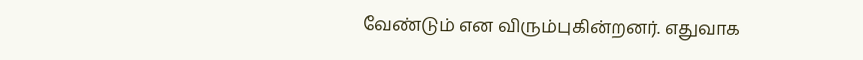வேண்டும் என விரும்புகின்றனர். எதுவாக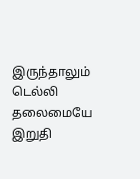இருந்தாலும் டெல்லி தலைமையே இறுதி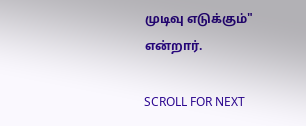முடிவு எடுக்கும்" என்றார்.

SCROLL FOR NEXT